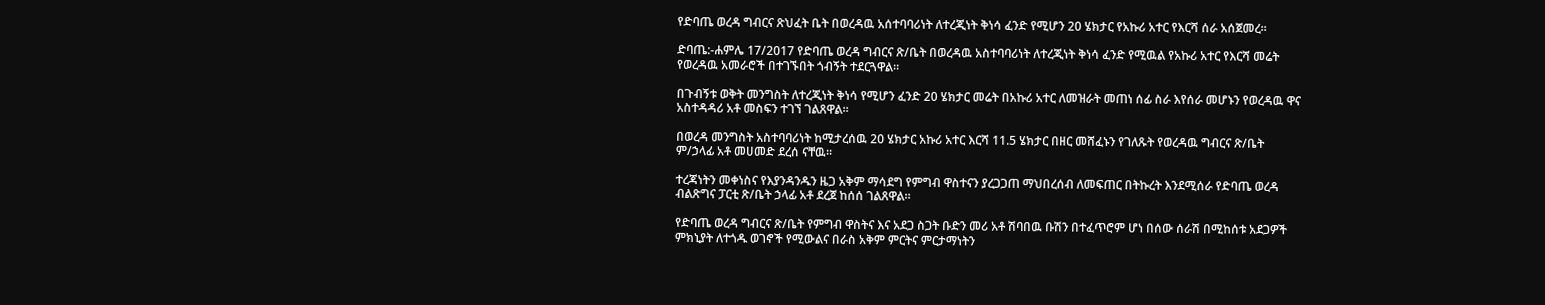የድባጤ ወረዳ ግብርና ጽህፈት ቤት በወረዳዉ አሰተባባሪነት ለተረጂነት ቅነሳ ፈንድ የሚሆን 20 ሄክታር የአኩሪ አተር የእርሻ ሰራ አሰጀመረ።

ድባጤ:-ሐምሌ 17/2017 የድባጤ ወረዳ ግብርና ጽ/ቤት በወረዳዉ አስተባባሪነት ለተረጂነት ቅነሳ ፈንድ የሚዉል የአኩሪ አተር የእርሻ መሬት የወረዳዉ አመራሮች በተገኙበት ጎብኝት ተደርጓዋል።

በጉብኝቱ ወቅት መንግስት ለተረጂነት ቅነሳ የሚሆን ፈንድ 20 ሄክታር መሬት በአኩሪ አተር ለመዝራት መጠነ ሰፊ ስራ እየሰራ መሆኑን የወረዳዉ ዋና አስተዳዳሪ አቶ መስፍን ተገኘ ገልጸዋል።

በወረዳ መንግስት አስተባባሪነት ከሚታረሰዉ 20 ሄክታር አኩሪ አተር እርሻ 11.5 ሄክታር በዘር መሸፈኑን የገለጹት የወረዳዉ ግብርና ጽ/ቤት ም/ኃላፊ አቶ መሀመድ ደረሰ ናቸዉ።

ተረጃነትን መቀነስና የእያንዳንዱን ዜጋ አቅም ማሳደግ የምግብ ዋስተናን ያረጋጋጠ ማህበረሰብ ለመፍጠር በትኩረት እንደሚሰራ የድባጤ ወረዳ ብልጽግና ፓርቲ ጽ/ቤት ኃላፊ አቶ ደረጀ ከሰሰ ገልጸዋል።

የድባጤ ወረዳ ግብርና ጽ/ቤት የምግብ ዋስትና እና አደጋ ስጋት ቡድን መሪ አቶ ሽባበዉ ቡሽን በተፈጥሮም ሆነ በሰው ሰራሽ በሚከሰቱ አደጋዎች ምክኒያት ለተጎዱ ወገኖች የሚውልና በራስ አቅም ምርትና ምርታማነትን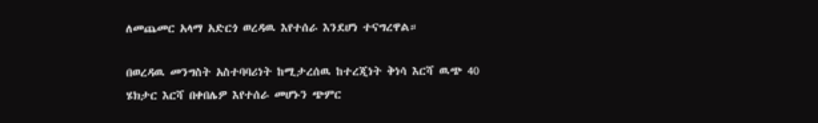ለመጨመር አላማ አድርጎ ወረዳዉ እየተሰራ እንደሆነ ተናግረዋል።

በወረዳዉ መንግስት አስተባባሪነት ከሚታረሰዉ ከተረጂነት ቅነሳ እርሻ ዉጭ 40 ሄክታር እርሻ በቀበሌዎ እየተሰራ መሆኑን ጭምር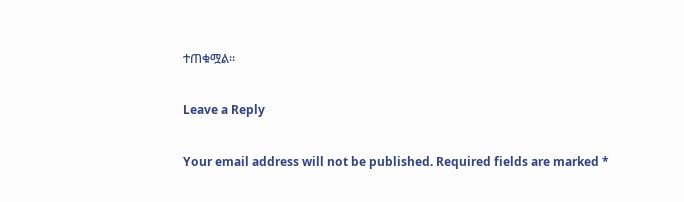ተጠቁሟል።

Leave a Reply

Your email address will not be published. Required fields are marked *